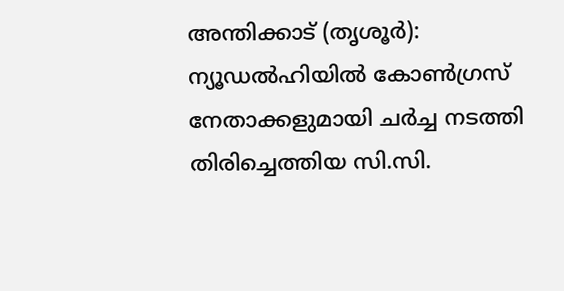അന്തിക്കാട് (തൃശൂർ): ന്യൂഡൽഹിയിൽ കോൺഗ്രസ് നേതാക്കളുമായി ചർച്ച നടത്തി തിരിച്ചെത്തിയ സി.സി.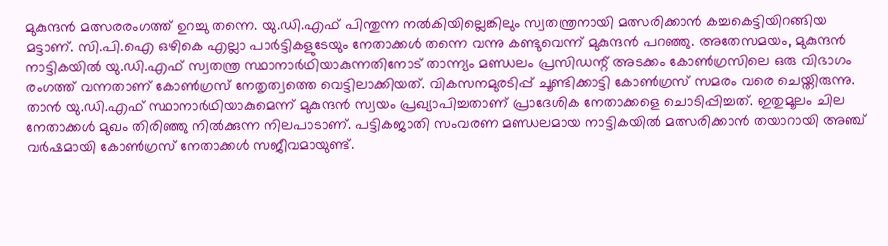മുകുന്ദൻ മത്സരരംഗത്ത് ഉറച്ചു തന്നെ. യു.ഡി.എഫ് പിന്തുന്ന നൽകിയില്ലെങ്കിലും സ്വതന്ത്രനായി മത്സരിക്കാൻ കച്ചകെട്ടിയിറങ്ങിയ മട്ടാണ്. സി.പി.ഐ ഒഴികെ എല്ലാ പാർട്ടികളുടേയും നേതാക്കൾ തന്നെ വന്നു കണ്ടുവെന്ന് മുകുന്ദൻ പറഞ്ഞു. അതേസമയം, മുകുന്ദൻ നാട്ടികയിൽ യു.ഡി.എഫ് സ്വതന്ത്ര സ്ഥാനാർഥിയാകുന്നതിനോട് താന്ന്യം മണ്ഡലം പ്രസിഡന്റ് അടക്കം കോൺഗ്രസിലെ ഒരു വിഭാഗം രംഗത്ത് വന്നതാണ് കോൺഗ്രസ് നേതൃത്വത്തെ വെട്ടിലാക്കിയത്. വികസനമുരടിപ്പ് ചൂണ്ടിക്കാട്ടി കോൺഗ്രസ് സമരം വരെ ചെയ്തിരുന്നു. താൻ യു.ഡി.എഫ് സ്ഥാനാർഥിയാകുമെന്ന് മുകുന്ദൻ സ്വയം പ്രഖ്യാപിച്ചതാണ് പ്രാദേശിക നേതാക്കളെ ചൊടിപ്പിച്ചത്. ഇതുമൂലം ചില നേതാക്കൾ മുഖം തിരിഞ്ഞു നിൽക്കുന്ന നിലപാടാണ്. പട്ടികജാതി സംവരണ മണ്ഡലമായ നാട്ടികയിൽ മത്സരിക്കാൻ തയാറായി അഞ്ച് വർഷമായി കോൺഗ്രസ് നേതാക്കൾ സജീവമായുണ്ട്.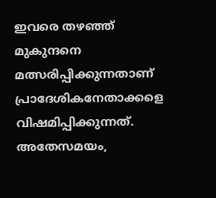ഇവരെ തഴഞ്ഞ് മുകുന്ദനെ മത്സരിപ്പിക്കുന്നതാണ് പ്രാദേശികനേതാക്കളെ വിഷമിപ്പിക്കുന്നത്. അതേസമയം,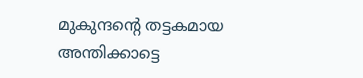മുകുന്ദന്റെ തട്ടകമായ അന്തിക്കാട്ടെ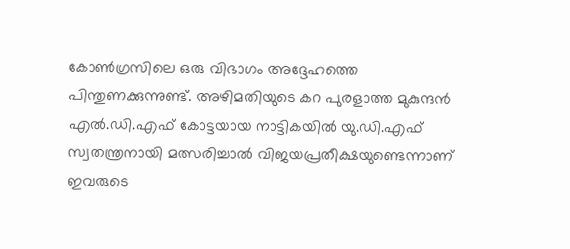കോൺഗ്രസിലെ ഒരു വിഭാഗം അദ്ദേഹത്തെ പിന്തുണക്കുന്നുണ്ട്. അഴിമതിയുടെ കറ പുരളാത്ത മുകുന്ദൻ എൽ.ഡി.എഫ് കോട്ടയായ നാട്ടികയിൽ യു.ഡി.എഫ് സ്വതന്ത്രനായി മത്സരിച്ചാൽ വിജയപ്രതീക്ഷയുണ്ടെന്നാണ് ഇവരുടെ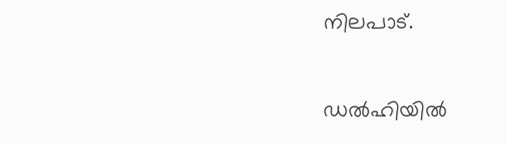നിലപാട്.

ഡൽഹിയിൽ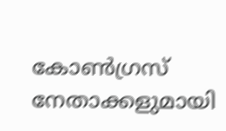കോൺഗ്രസ് നേതാക്കളുമായി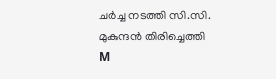ചർച്ച നടത്തി സി.സി. മുകുന്ദൻ തിരിച്ചെത്തി
M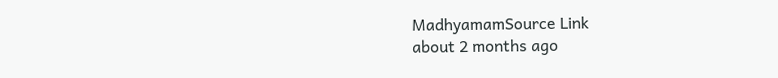MadhyamamSource Link
about 2 months ago